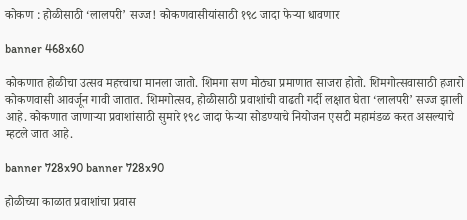कोकण : होळीसाठी ‘लालपरी’ सज्ज! कोकणवासीयांसाठी १९८ जादा फेऱ्या धावणार

banner 468x60

कोकणात होळीचा उत्सव महत्त्वाचा मानला जातो. शिमगा सण मोठ्या प्रमाणात साजरा होतो. शिमगोत्सवासाठी हजारो कोकणवासी आवर्जून गावी जातात. शिमगोत्सव, होळीसाठी प्रवाशांची वाढती गर्दी लक्षात घेता ‘लालपरी’ सज्ज झाली आहे. कोकणात जाणाऱ्या प्रवाशांसाठी सुमारे १९८ जादा फेऱ्या सोडण्याचे नियोजन एसटी महामंडळ करत असल्याचे म्हटले जात आहे.

banner 728x90 banner 728x90

होळीच्या काळात प्रवाशांचा प्रवास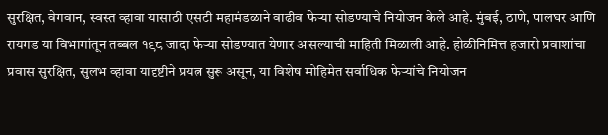सुरक्षित, वेगवान, स्वस्त व्हावा यासाठी एसटी महामंडळाने वाढीव फेऱ्या सोडण्याचे नियोजन केले आहे. मुंबई, ठाणे, पालघर आणि रायगड या विभागांतून तब्बल १९८ जादा फेऱ्या सोडण्यात येणार असल्याची माहिती मिळाली आहे. होळीनिमित्त हजारो प्रवाशांचा प्रवास सुरक्षित, सुलभ व्हावा यादृष्टीने प्रयत्न सुरू असून, या विशेष मोहिमेत सर्वाधिक फेऱ्यांचे नियोजन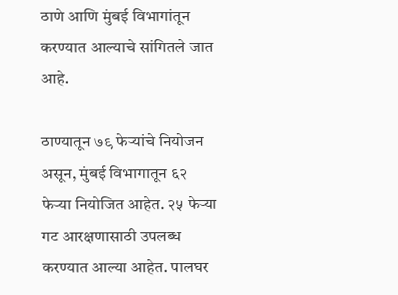ठाणे आणि मुंबई विभागांतून करण्यात आल्याचे सांगितले जात आहे.

ठाण्यातून ७९ फेऱ्यांचे नियोजन असून, मुंबई विभागातून ६२ फेऱ्या नियोजित आहेत. २५ फेऱ्या गट आरक्षणासाठी उपलब्ध करण्यात आल्या आहेत. पालघर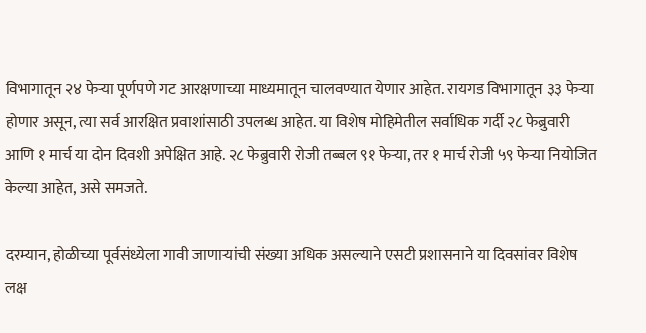विभागातून २४ फेऱ्या पूर्णपणे गट आरक्षणाच्या माध्यमातून चालवण्यात येणार आहेत. रायगड विभागातून ३३ फेऱ्या होणार असून, त्या सर्व आरक्षित प्रवाशांसाठी उपलब्ध आहेत. या विशेष मोहिमेतील सर्वाधिक गर्दी २८ फेब्रुवारी आणि १ मार्च या दोन दिवशी अपेक्षित आहे. २८ फेब्रुवारी रोजी तब्बल ९१ फेऱ्या, तर १ मार्च रोजी ५९ फेऱ्या नियोजित केल्या आहेत, असे समजते.

दरम्यान, होळीच्या पूर्वसंध्येला गावी जाणाऱ्यांची संख्या अधिक असल्याने एसटी प्रशासनाने या दिवसांवर विशेष लक्ष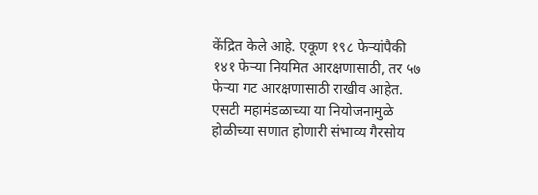केंद्रित केले आहे. एकूण १९८ फेऱ्यांपैकी १४१ फेऱ्या नियमित आरक्षणासाठी, तर ५७ फेऱ्या गट आरक्षणासाठी राखीव आहेत. एसटी महामंडळाच्या या नियोजनामुळे होळीच्या सणात होणारी संभाव्य गैरसोय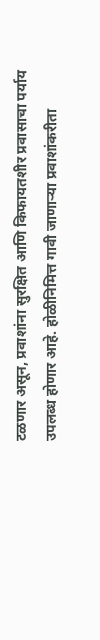टळणार असून, प्रवाशांना सुरक्षित आणि किफायतशीर प्रवासाचा पर्याय उपलब्ध होणार आहे. होळीनिमित्त गावी जाणाऱ्या प्रवाशांकरीता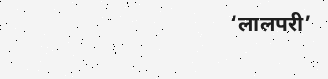‘लालपरी’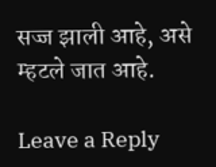सज्ज झाली आहे, असे म्हटले जात आहे.

Leave a Reply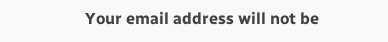Your email address will not be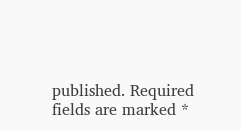published. Required fields are marked *